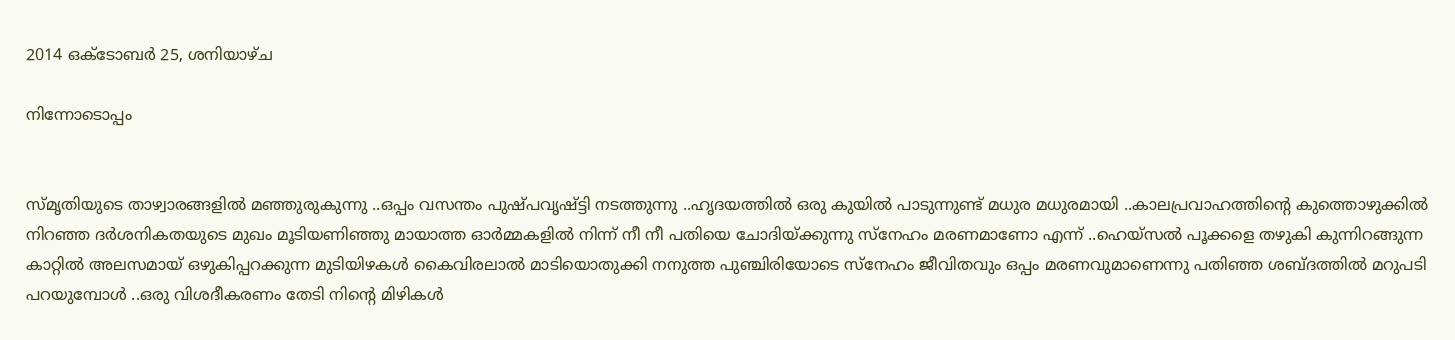2014 ഒക്‌ടോബർ 25, ശനിയാഴ്‌ച

നിന്നോടൊപ്പം


സ്മൃതിയുടെ താഴ്വാരങ്ങളില്‍ മഞ്ഞുരുകുന്നു ..ഒപ്പം വസന്തം പുഷ്പവൃഷ്ട്ടി നടത്തുന്നു ..ഹൃദയത്തില്‍ ഒരു കുയില്‍ പാടുന്നുണ്ട് മധുര മധുരമായി ..കാലപ്രവാഹത്തിന്റെ കുത്തൊഴുക്കില്‍ നിറഞ്ഞ ദര്‍ശനികതയുടെ മുഖം മൂടിയണിഞ്ഞു മായാത്ത ഓര്‍മ്മകളില്‍ നിന്ന് നീ നീ പതിയെ ചോദിയ്ക്കുന്നു സ്നേഹം മരണമാണോ എന്ന് ..ഹെയ്സല്‍ പൂക്കളെ തഴുകി കുന്നിറങ്ങുന്ന കാറ്റില്‍ അലസമായ് ഒഴുകിപ്പറക്കുന്ന മുടിയിഴകള്‍ കൈവിരലാല്‍ മാടിയൊതുക്കി നനുത്ത പുഞ്ചിരിയോടെ സ്നേഹം ജീവിതവും ഒപ്പം മരണവുമാണെന്നു പതിഞ്ഞ ശബ്ദത്തില്‍ മറുപടി പറയുമ്പോള്‍ ..ഒരു വിശദീകരണം തേടി നിന്റെ മിഴികള്‍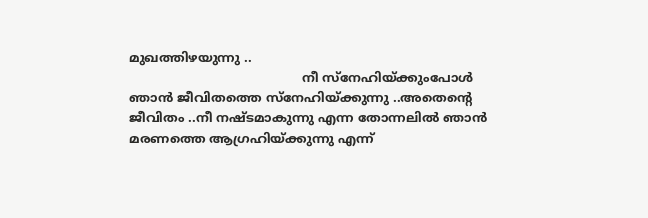മുഖത്തിഴയുന്നു ..
                                           നീ സ്നേഹിയ്ക്കുംപോള്‍ ഞാന്‍ ജീവിതത്തെ സ്നേഹിയ്ക്കുന്നു ..അതെന്റെ ജീവിതം ..നീ നഷ്ടമാകുന്നു എന്ന തോന്നലില്‍ ഞാന്‍ മരണത്തെ ആഗ്രഹിയ്ക്കുന്നു എന്ന്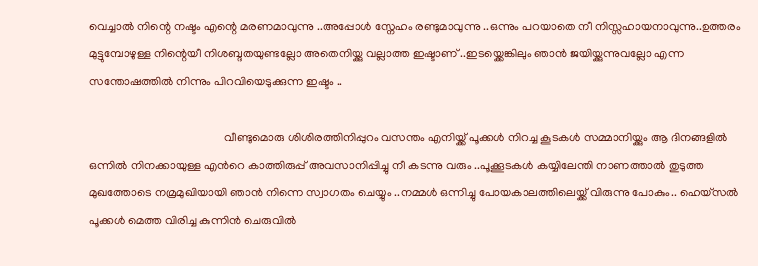വെച്ചാല്‍ നിന്റെ നഷ്ടം എന്റെ മരണമാവുന്നു ..അപ്പോള്‍ സ്നേഹം രണ്ടുമാവുന്നു ..ഒന്നും പറയാതെ നീ നിസ്സഹായനാവുന്നു..ഉത്തരം മുട്ടുമ്പോഴുള്ള നിന്റെയീ നിശബ്ദതയുണ്ടല്ലോ അതെനിയ്ക്കു വല്ലാത്ത ഇഷ്ടാണ് ..ഇടയ്ക്കെങ്കിലും ഞാന്‍ ജയിയ്ക്കുന്നുവല്ലോ എന്ന സന്തോഷത്തില്‍ നിന്നും പിറവിയെടുക്കുന്ന ഇഷ്ടം ..

                                              വീണ്ടുമൊരു ശിശിരത്തിനിപ്പുറം വസന്തം എനിയ്ക്ക് പൂക്കള്‍ നിറച്ച കൂടകള്‍ സമ്മാനിയ്ക്കും ആ ദിനങ്ങളില്‍ ഒന്നില്‍ നിനക്കായുള്ള എന്‍റെ കാത്തിരുപ്പ് അവസാനിപ്പിച്ചു നീ കടന്നു വരും ..പൂക്കൂടകള്‍ കയ്യിലേന്തി നാണത്താല്‍ തുടുത്ത മുഖത്തോടെ നമ്രമുഖിയായി ഞാന്‍ നിന്നെ സ്വാഗതം ചെയ്യും ..നമ്മള്‍ ഒന്നിച്ചു പോയകാലത്തിലെയ്ക്ക് വിരുന്നു പോകും.. ഹെയ്സല്‍ പൂക്കള്‍ മെത്ത വിരിച്ച കുന്നിന്‍ ചെരുവില്‍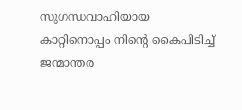സുഗന്ധവാഹിയായ കാറ്റിനൊപ്പം നിന്‍റെ കൈപിടിച്ച് ജന്മാന്തര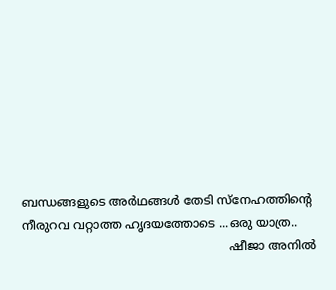ബന്ധങ്ങളുടെ അര്‍ഥങ്ങള്‍ തേടി സ്നേഹത്തിന്റെ നീരുറവ വറ്റാത്ത ഹൃദയത്തോടെ ...ഒരു യാത്ര..
                                                        ഷീജാ അനില്‍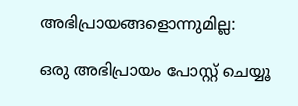അഭിപ്രായങ്ങളൊന്നുമില്ല:

ഒരു അഭിപ്രായം പോസ്റ്റ് ചെയ്യൂ